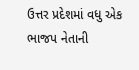ઉત્તર પ્રદેશમાં વધુ એક ભાજપ નેતાની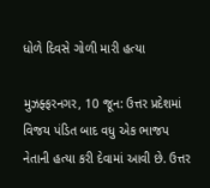ધોળે દિવસે ગોળી મારી હત્યા

મુઝફ્ફરનગર, 10 જૂન: ઉત્તર પ્રદેશમાં વિજય પંડિત બાદ વધુ એક ભાજપ નેતાની હત્યા કરી દેવામાં આવી છે. ઉત્તર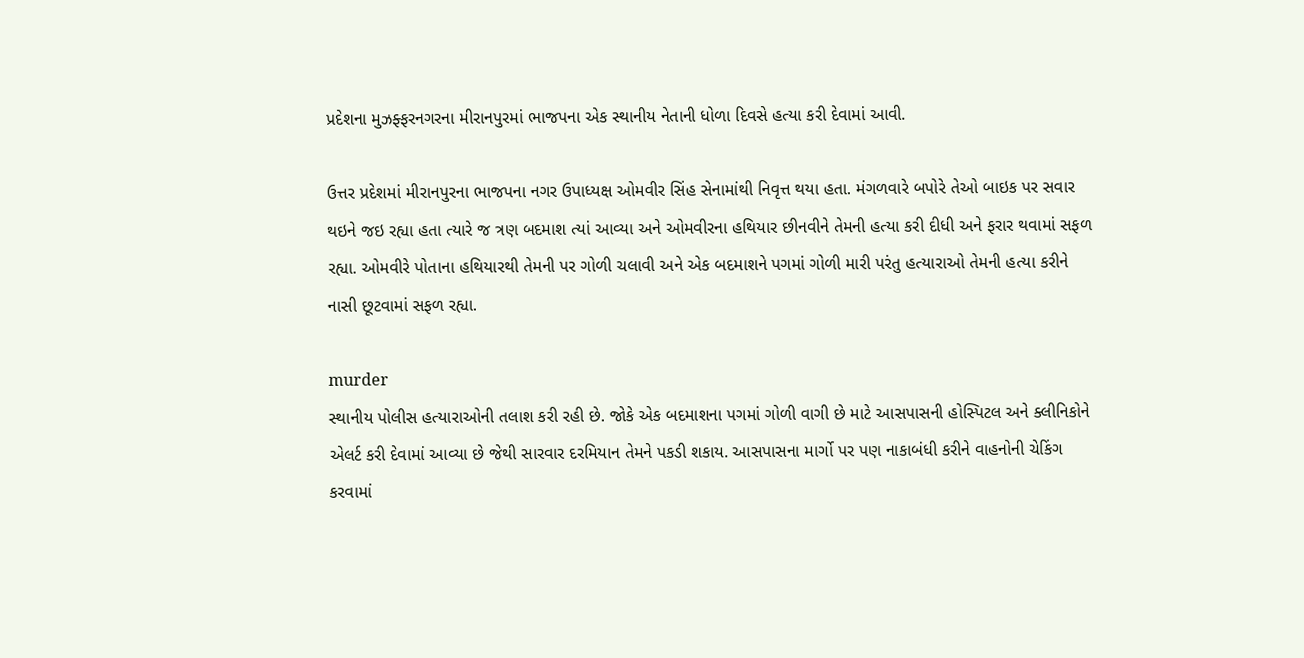પ્રદેશના મુઝફ્ફરનગરના મીરાનપુરમાં ભાજપના એક સ્થાનીય નેતાની ધોળા દિવસે હત્યા કરી દેવામાં આવી.

ઉત્તર પ્રદેશમાં મીરાનપુરના ભાજપના નગર ઉપાધ્યક્ષ ઓમવીર સિંહ સેનામાંથી નિવૃત્ત થયા હતા. મંગળવારે બપોરે તેઓ બાઇક પર સવાર થઇને જઇ રહ્યા હતા ત્યારે જ ત્રણ બદમાશ ત્યાં આવ્યા અને ઓમવીરના હથિયાર છીનવીને તેમની હત્યા કરી દીધી અને ફરાર થવામાં સફળ રહ્યા. ઓમવીરે પોતાના હથિયારથી તેમની પર ગોળી ચલાવી અને એક બદમાશને પગમાં ગોળી મારી પરંતુ હત્યારાઓ તેમની હત્યા કરીને નાસી છૂટવામાં સફળ રહ્યા.

murder
સ્થાનીય પોલીસ હત્યારાઓની તલાશ કરી રહી છે. જોકે એક બદમાશના પગમાં ગોળી વાગી છે માટે આસપાસની હોસ્પિટલ અને ક્લીનિકોને એલર્ટ કરી દેવામાં આવ્યા છે જેથી સારવાર દરમિયાન તેમને પકડી શકાય. આસપાસના માર્ગો પર પણ નાકાબંધી કરીને વાહનોની ચેકિંગ કરવામાં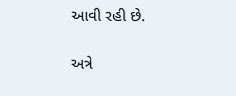આવી રહી છે.

અત્રે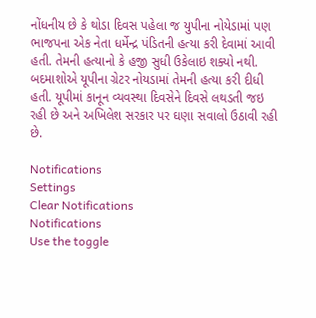નોંધનીય છે કે થોડા દિવસ પહેલા જ યુપીના નોયેડામાં પણ ભાજપના એક નેતા ધર્મેન્દ્ર પંડિતની હત્યા કરી દેવામાં આવી હતી. તેમની હત્યાનો કે હજી સુધી ઉકેલાઇ શક્યો નથી. બદમાશોએ યૂપીના ગ્રેટર નોયડામાં તેમની હત્યા કરી દીધી હતી. યૂપીમાં કાનૂન વ્યવસ્થા દિવસેને દિવસે લથડતી જઇ રહી છે અને અખિલેશ સરકાર પર ઘણા સવાલો ઉઠાવી રહી છે.

Notifications
Settings
Clear Notifications
Notifications
Use the toggle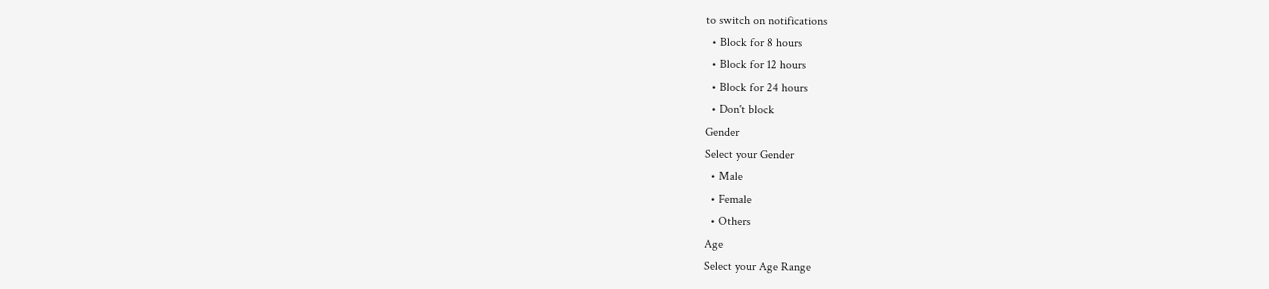to switch on notifications
  • Block for 8 hours
  • Block for 12 hours
  • Block for 24 hours
  • Don't block
Gender
Select your Gender
  • Male
  • Female
  • Others
Age
Select your Age Range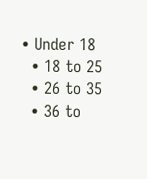• Under 18
  • 18 to 25
  • 26 to 35
  • 36 to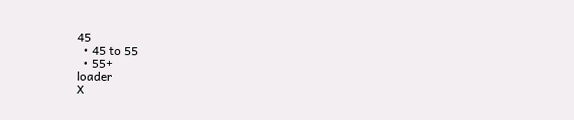45
  • 45 to 55
  • 55+
loader
X